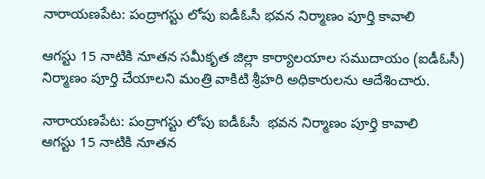నారాయణపేట: పంద్రాగస్టు లోపు ఐడీఓసీ భవన నిర్మాణం పూర్తి కావాలి

ఆగస్టు 15 నాటికి నూతన సమీకృత జిల్లా కార్యాలయాల సముదాయం (ఐడీఓసీ) నిర్మాణం పూర్తి చేయాలని మంత్రి వాకిటి శ్రీహరి అధికారులను ఆదేశించారు.

నారాయణపేట: పంద్రాగస్టు లోపు ఐడీఓసీ  భవన నిర్మాణం పూర్తి కావాలి
ఆగస్టు 15 నాటికి నూతన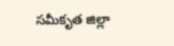సమీకృత జిల్లా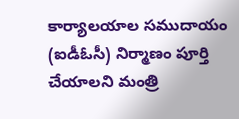కార్యాలయాల సముదాయం (ఐడీఓసీ) నిర్మాణం పూర్తి చేయాలని మంత్రి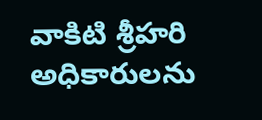వాకిటి శ్రీహరి అధికారులను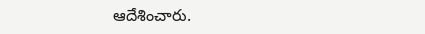ఆదేశించారు.